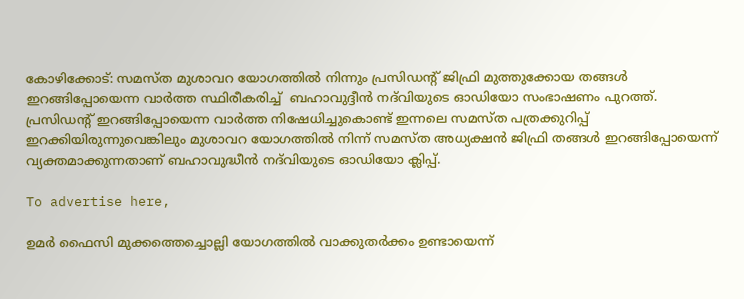കോഴിക്കോട്: സമസ്ത മുശാവറ യോഗത്തിൽ നിന്നും പ്രസിഡന്റ് ജിഫ്രി മുത്തുക്കോയ തങ്ങൾ ഇറങ്ങിപ്പോയെന്ന വാർത്ത സ്ഥിരീകരിച്ച്  ബഹാവുദ്ദീൻ നദ്‌വിയുടെ ഓഡിയോ സംഭാഷണം പുറത്ത്. പ്രസിഡന്റ് ഇറങ്ങിപ്പോയെന്ന വാർത്ത നിഷേധിച്ചുകൊണ്ട് ഇന്നലെ സമസ്ത പത്രക്കുറിപ്പ് ഇറക്കിയിരുന്നുവെങ്കിലും മുശാവറ യോഗത്തിൽ നിന്ന് സമസ്ത അധ്യക്ഷൻ ജിഫ്രി തങ്ങൾ ഇറങ്ങിപ്പോയെന്ന് വ്യക്തമാക്കുന്നതാണ് ബഹാവുദ്ധീൻ നദ്‌വിയുടെ ഓഡിയോ ക്ലിപ്പ്.

To advertise here,

ഉമർ ഫൈസി മുക്കത്തെച്ചൊല്ലി യോഗത്തിൽ വാക്കുതർക്കം ഉണ്ടായെന്ന്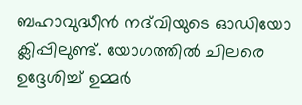ബഹാവുദ്ധീൻ നദ്‌വിയുടെ ഓഡിയോ ക്ലിപ്പിലുണ്ട്. യോഗത്തിൽ ചിലരെ ഉദ്ദേശിച്ച് ഉമ്മർ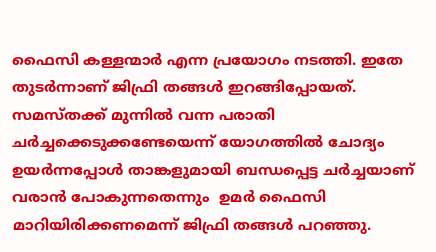ഫൈസി കള്ളന്മാർ എന്ന പ്രയോഗം നടത്തി. ഇതേ തുടർന്നാണ് ജിഫ്രി തങ്ങൾ ഇറങ്ങിപ്പോയത്. സമസ്തക്ക് മുന്നിൽ വന്ന പരാതി ചർച്ചക്കെടുക്കണ്ടേയെന്ന് യോഗത്തിൽ ചോദ്യം ഉയർന്നപ്പോൾ താങ്കളുമായി ബന്ധപ്പെട്ട ചർച്ചയാണ് വരാൻ പോകുന്നതെന്നും  ഉമർ ഫൈസി മാറിയിരിക്കണമെന്ന് ജിഫ്രി തങ്ങൾ പറഞ്ഞു.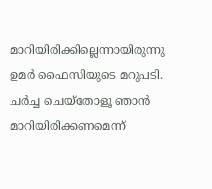മാറിയിരിക്കില്ലെന്നായിരുന്നു ഉമർ ഫൈസിയുടെ മറുപടി. ചർച്ച ചെയ്തോളൂ ഞാൻ മാറിയിരിക്കണമെന്ന്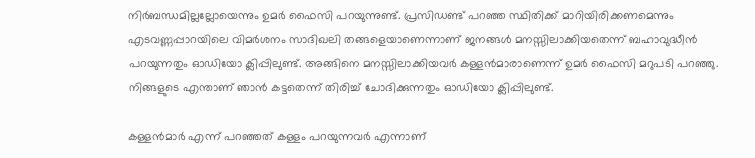നിർബന്ധമില്ലല്ലോയെന്നും ഉമർ ഫൈസി പറയുന്നുണ്ട്. പ്രസിഡണ്ട് പറഞ്ഞ സ്ഥിതിക്ക് മാറിയിരിക്കണമെന്നും എടവണ്ണപ്പാറയിലെ വിമർശനം സാദിഖലി തങ്ങളെയാണെന്നാണ് ജനങ്ങൾ മനസ്സിലാക്കിയതെന്ന് ബഹാവുദ്ധീൻ പറയുന്നതും ഓഡിയോ ക്ലിപ്പിലുണ്ട്. അങ്ങിനെ മനസ്സിലാക്കിയവർ കള്ളൻമാരാണെന്ന് ഉമർ ഫൈസി മറുപടി പറഞ്ഞു. നിങ്ങളുടെ എന്താണ് ഞാൻ കട്ടതെന്ന് തിരിച്ച് ചോദിക്കുന്നതും ഓഡിയോ ക്ലിപ്പിലുണ്ട്.

കള്ളൻമാർ എന്ന് പറഞ്ഞത് കള്ളം പറയുന്നവർ എന്നാണ്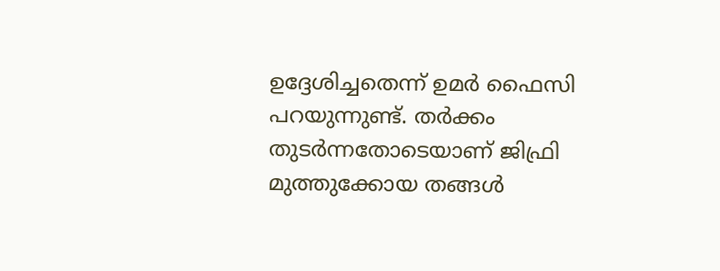ഉദ്ദേശിച്ചതെന്ന് ഉമർ ഫൈസി പറയുന്നുണ്ട്. തർക്കം തുടർന്നതോടെയാണ് ജിഫ്രി മുത്തുക്കോയ തങ്ങൾ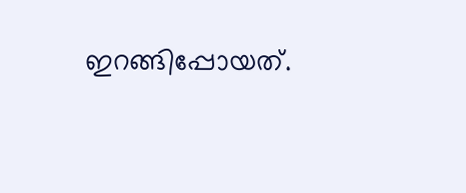ഇറങ്ങിപ്പോയത്.